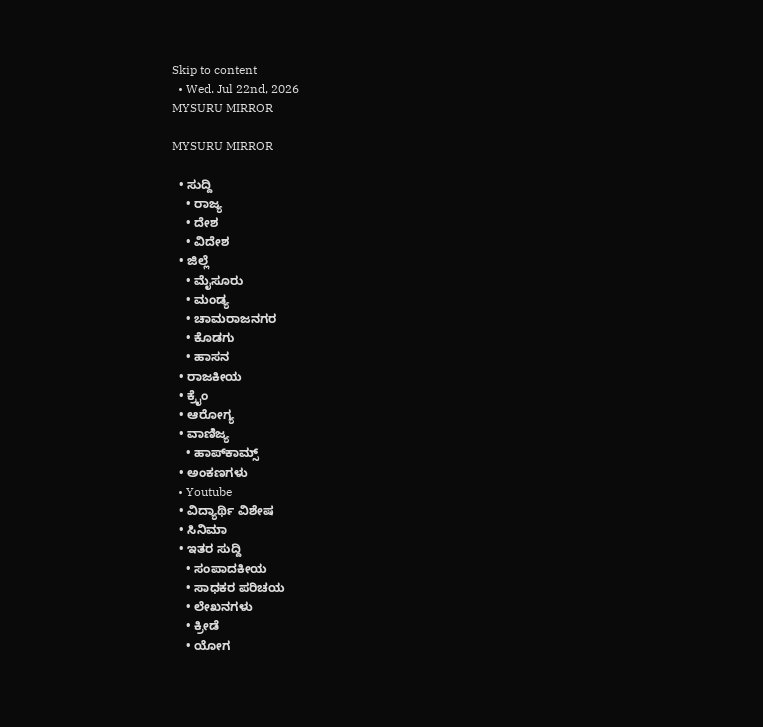Skip to content
  • Wed. Jul 22nd, 2026
MYSURU MIRROR

MYSURU MIRROR

  • ಸುದ್ದಿ
    • ರಾಜ್ಯ
    • ದೇಶ
    • ವಿದೇಶ
  • ಜಿಲ್ಲೆ
    • ಮೈಸೂರು
    • ಮಂಡ್ಯ
    • ಚಾಮರಾಜನಗರ
    • ಕೊಡಗು
    • ಹಾಸನ
  • ರಾಜಕೀಯ
  • ಕ್ರೈಂ
  • ಆರೋಗ್ಯ
  • ವಾಣಿಜ್ಯ
    • ಹಾಪ್‌ಕಾಮ್ಸ್‌
  • ಅಂಕಣಗಳು
  • Youtube
  • ವಿದ್ಯಾರ್ಥಿ ವಿಶೇಷ
  • ಸಿನಿಮಾ
  • ಇತರ ಸುದ್ದಿ
    • ಸಂಪಾದಕೀಯ
    • ಸಾಧಕರ ಪರಿಚಯ
    • ಲೇಖನಗಳು
    • ಕ್ರೀಡೆ
    • ಯೋಗ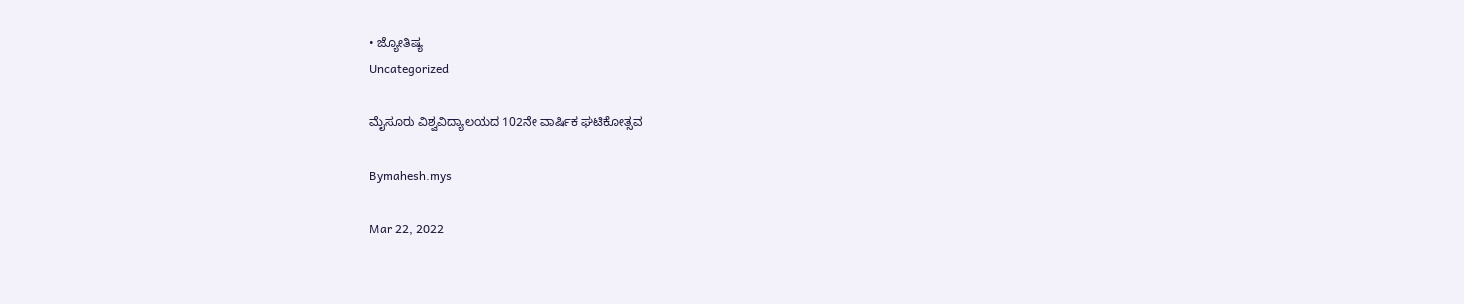• ಜ್ಯೋತಿಷ್ಯ
Uncategorized

ಮೈಸೂರು ವಿಶ್ವವಿದ್ಯಾಲಯದ 102ನೇ ವಾರ್ಷಿಕ ಘಟಿಕೋತ್ಸವ

Bymahesh.mys

Mar 22, 2022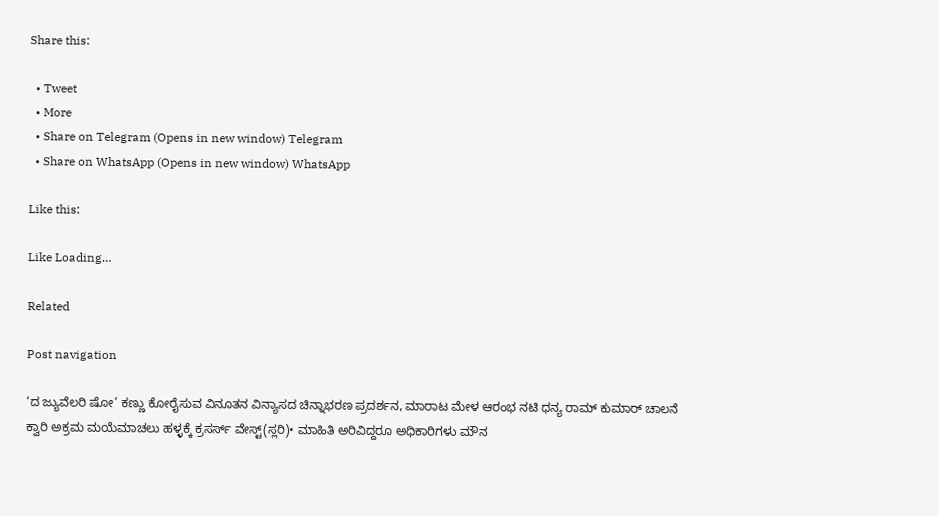Share this:

  • Tweet
  • More
  • Share on Telegram (Opens in new window) Telegram
  • Share on WhatsApp (Opens in new window) WhatsApp

Like this:

Like Loading…

Related

Post navigation

‘ದ ಜ್ಯುವೆಲರಿ ಷೋ’ ಕಣ್ಣು ಕೋರೈಸುವ ವಿನೂತನ ವಿನ್ಯಾಸದ ಚಿನ್ನಾಭರಣ ಪ್ರದರ್ಶನ, ಮಾರಾಟ ಮೇಳ ಆರಂಭ ನಟಿ ಧನ್ಯ ರಾಮ್ ಕುಮಾರ್ ಚಾಲನೆ
ಕ್ವಾರಿ ಅಕ್ರಮ ಮಯೆಮಾಚಲು ಹಳ್ಳಕ್ಕೆ ಕ್ರಸರ್ಸ್ ವೇಸ್ಟ್(ಸ್ಲರಿ)• ಮಾಹಿತಿ ಅರಿವಿದ್ದರೂ ಅಧಿಕಾರಿಗಳು ಮೌನ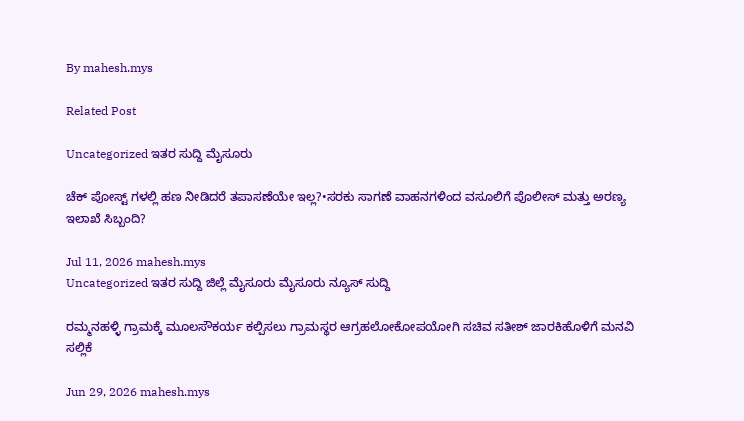By mahesh.mys

Related Post

Uncategorized ಇತರ ಸುದ್ದಿ ಮೈಸೂರು

ಚೆಕ್ ಪೋಸ್ಟ್ ಗಳಲ್ಲಿ ಹಣ ನೀಡಿದರೆ ತಪಾಸಣೆಯೇ ಇಲ್ಲ?•ಸರಕು ಸಾಗಣೆ ವಾಹನಗಳಿಂದ ವಸೂಲಿಗೆ ಪೊಲೀಸ್ ಮತ್ತು ಅರಣ್ಯ ಇಲಾಖೆ ಸಿಬ್ಬಂದಿ?

Jul 11, 2026 mahesh.mys
Uncategorized ಇತರ ಸುದ್ದಿ ಜಿಲ್ಲೆ ಮೈಸೂರು ಮೈಸೂರು ನ್ಯೂಸ್ ಸುದ್ದಿ

ರಮ್ಮನಹಳ್ಳಿ ಗ್ರಾಮಕ್ಕೆ ಮೂಲಸೌಕರ್ಯ ಕಲ್ಪಿಸಲು ಗ್ರಾಮಸ್ಥರ ಆಗ್ರಹಲೋಕೋಪಯೋಗಿ ಸಚಿವ ಸತೀಶ್ ಜಾರಕಿಹೊಳಿಗೆ ಮನವಿ ಸಲ್ಲಿಕೆ

Jun 29, 2026 mahesh.mys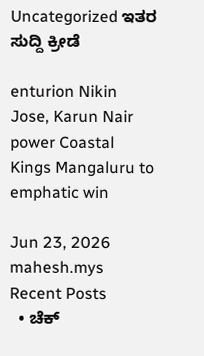Uncategorized ಇತರ ಸುದ್ದಿ ಕ್ರೀಡೆ

enturion Nikin Jose, Karun Nair power Coastal Kings Mangaluru to emphatic win

Jun 23, 2026 mahesh.mys
Recent Posts
  • ಚೆಕ್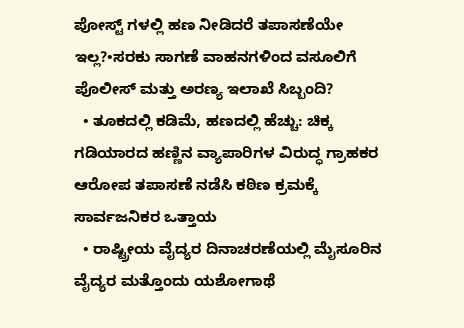ಪೋಸ್ಟ್ ಗಳಲ್ಲಿ ಹಣ ನೀಡಿದರೆ ತಪಾಸಣೆಯೇ ಇಲ್ಲ?•ಸರಕು ಸಾಗಣೆ ವಾಹನಗಳಿಂದ ವಸೂಲಿಗೆ ಪೊಲೀಸ್ ಮತ್ತು ಅರಣ್ಯ ಇಲಾಖೆ ಸಿಬ್ಬಂದಿ?
  • ತೂಕದಲ್ಲಿ ಕಡಿಮೆ, ಹಣದಲ್ಲಿ ಹೆಚ್ಚು: ಚಿಕ್ಕ ಗಡಿಯಾರದ ಹಣ್ಣಿನ ವ್ಯಾಪಾರಿಗಳ ವಿರುದ್ಧ ಗ್ರಾಹಕರ ಆರೋಪ ತಪಾಸಣೆ ನಡೆಸಿ ಕಠಿಣ ಕ್ರಮಕ್ಕೆ ಸಾರ್ವಜನಿಕರ ಒತ್ತಾಯ
  • ರಾಷ್ಟ್ರೀಯ ವೈದ್ಯರ ದಿನಾಚರಣೆಯಲ್ಲಿ ಮೈಸೂರಿನ ವೈದ್ಯರ ಮತ್ತೊಂದು ಯಶೋಗಾಥೆ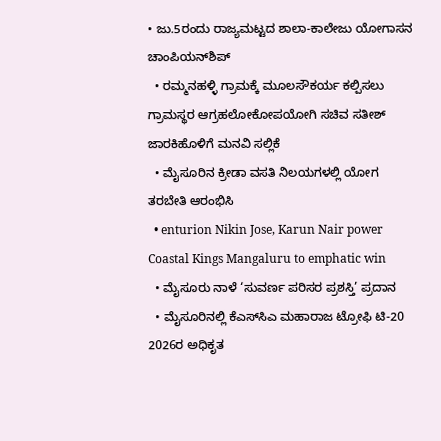• ಜು.5ರಂದು ರಾಜ್ಯಮಟ್ಟದ ಶಾಲಾ-ಕಾಲೇಜು ಯೋಗಾಸನ ಚಾಂಪಿಯನ್‌ಶಿಪ್
  • ರಮ್ಮನಹಳ್ಳಿ ಗ್ರಾಮಕ್ಕೆ ಮೂಲಸೌಕರ್ಯ ಕಲ್ಪಿಸಲು ಗ್ರಾಮಸ್ಥರ ಆಗ್ರಹಲೋಕೋಪಯೋಗಿ ಸಚಿವ ಸತೀಶ್ ಜಾರಕಿಹೊಳಿಗೆ ಮನವಿ ಸಲ್ಲಿಕೆ
  • ಮೈಸೂರಿನ ಕ್ರೀಡಾ ವಸತಿ ನಿಲಯಗಳಲ್ಲಿ ಯೋಗ ತರಬೇತಿ ಆರಂಭಿಸಿ
  • enturion Nikin Jose, Karun Nair power Coastal Kings Mangaluru to emphatic win
  • ಮೈಸೂರು ನಾಳೆ ‘ಸುವರ್ಣ ಪರಿಸರ ಪ್ರಶಸ್ತಿ’ ಪ್ರದಾನ
  • ಮೈಸೂರಿನಲ್ಲಿ ಕೆಎಸ್‌ಸಿಎ ಮಹಾರಾಜ ಟ್ರೋಫಿ ಟಿ-20 2026ರ ಅಧಿಕೃತ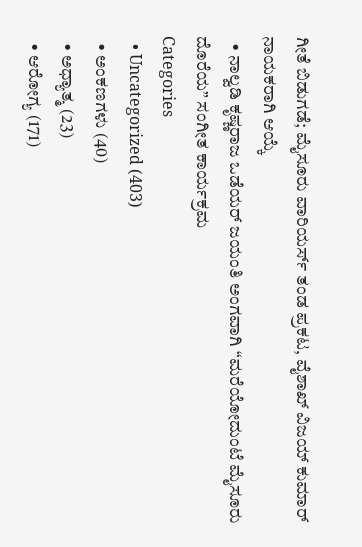ಗೀತೆ ಬಿಡುಗಡೆ; ಮೈಸೂರು ವಾರಿಯರ್ಸ್ ತಂಡ ಪ್ರಕಟ, ವೈಶಾಖ್ ವಿಜಯ್ ಕುಮಾರ್ ನಾಯಕರಾಗಿ ಆಯ್ಕೆ
  • ನಾಲ್ವಡಿ ಕೃಷ್ಣರಾಜ ಒಡೆಯರ್ ಜಯಂತಿ ಅಂಗವಾಗಿ “ಮರೆಯೋದುಂಟೆ ಮೈಸೂರು ದೊರೆಯ” ಸಂಗೀತ ಕಾರ್ಯಕ್ರಮ
Categories
  • Uncategorized (403)
  • ಅಂಕಣಗಳು (40)
  • ಅಧ್ಯಾತ್ಮ (23)
  • ಆರೋಗ್ಯ (171)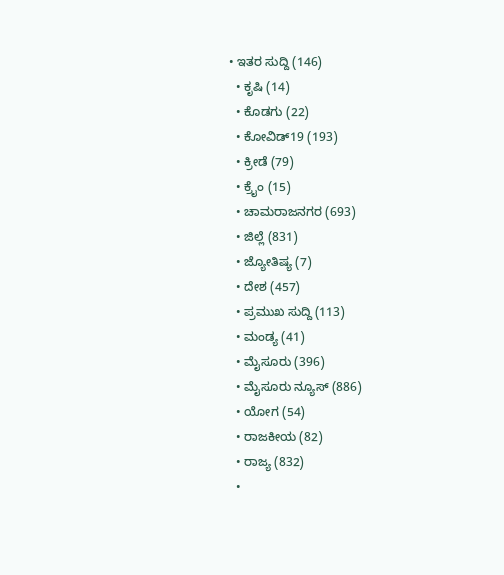• ಇತರ ಸುದ್ದಿ (146)
  • ಕೃಷಿ (14)
  • ಕೊಡಗು (22)
  • ಕೋವಿಡ್19 (193)
  • ಕ್ರೀಡೆ (79)
  • ಕ್ರೈಂ (15)
  • ಚಾಮರಾಜನಗರ (693)
  • ಜಿಲ್ಲೆ (831)
  • ಜ್ಯೋತಿಷ್ಯ (7)
  • ದೇಶ (457)
  • ಪ್ರಮುಖ ಸುದ್ದಿ (113)
  • ಮಂಡ್ಯ (41)
  • ಮೈಸೂರು (396)
  • ಮೈಸೂರು ನ್ಯೂಸ್ (886)
  • ಯೋಗ (54)
  • ರಾಜಕೀಯ (82)
  • ರಾಜ್ಯ (832)
  •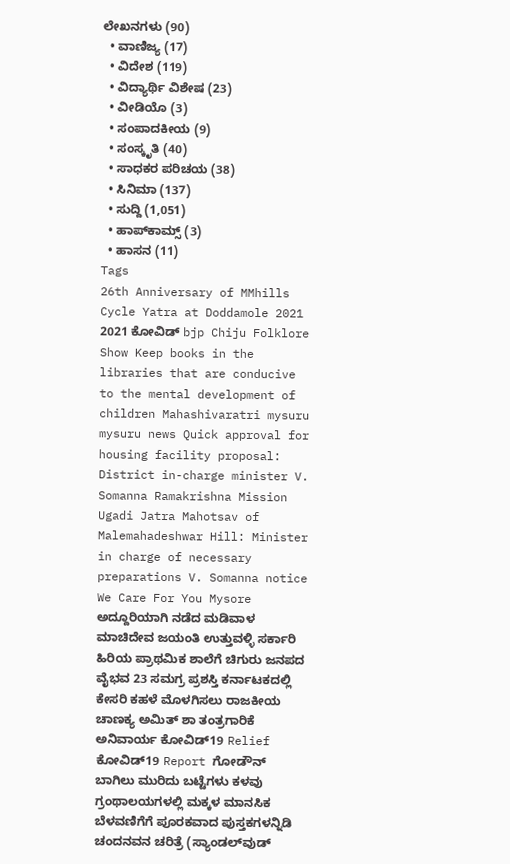ಲೇಖನಗಳು (90)
  • ವಾಣಿಜ್ಯ (17)
  • ವಿದೇಶ (119)
  • ವಿದ್ಯಾರ್ಥಿ ವಿಶೇಷ (23)
  • ವೀಡಿಯೊ (3)
  • ಸಂಪಾದಕೀಯ (9)
  • ಸಂಸ್ಕೃತಿ (40)
  • ಸಾಧಕರ ಪರಿಚಯ (38)
  • ಸಿನಿಮಾ (137)
  • ಸುದ್ದಿ (1,051)
  • ಹಾಪ್‌ಕಾಮ್ಸ್‌ (3)
  • ಹಾಸನ (11)
Tags
26th Anniversary of MMhills Cycle Yatra at Doddamole 2021 2021 ಕೋವಿಡ್‌ bjp Chiju Folklore Show Keep books in the libraries that are conducive to the mental development of children Mahashivaratri mysuru mysuru news Quick approval for housing facility proposal: District in-charge minister V. Somanna Ramakrishna Mission Ugadi Jatra Mahotsav of Malemahadeshwar Hill: Minister in charge of necessary preparations V. Somanna notice We Care For You Mysore ಅದ್ದೂರಿಯಾಗಿ ನಡೆದ ಮಡಿವಾಳ ಮಾಚಿದೇವ ಜಯಂತಿ ಉತ್ತುವಳ್ಳಿ ಸರ್ಕಾರಿ ಹಿರಿಯ ಪ್ರಾಥಮಿಕ ಶಾಲೆಗೆ ಚಿಗುರು ಜನಪದ ವೈಭವ 23 ಸಮಗ್ರ ಪ್ರಶಸ್ತಿ ಕರ್ನಾಟಕದಲ್ಲಿ ಕೇಸರಿ ಕಹಳೆ ಮೊಳಗಿಸಲು ರಾಜಕೀಯ ಚಾಣಕ್ಯ ಅಮಿತ್ ಶಾ ತಂತ್ರಗಾರಿಕೆ ಅನಿವಾರ್ಯ ಕೋವಿಡ್‌19 Relief ಕೋವಿಡ್‌19 Report ಗೋಡೌನ್ ಬಾಗಿಲು ಮುರಿದು ಬಟ್ಟೆಗಳು ಕಳವು ಗ್ರಂಥಾಲಯಗಳಲ್ಲಿ ಮಕ್ಕಳ ಮಾನಸಿಕ ಬೆಳವಣಿಗೆಗೆ ಪೂರಕವಾದ ಪುಸ್ತಕಗಳನ್ನಿಡಿ ಚಂದನವನ ಚರಿತ್ರೆ (ಸ್ಯಾಂಡಲ್‌ವುಡ್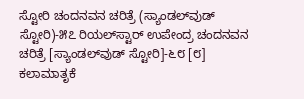ಸ್ಟೋರಿ ಚಂದನವನ ಚರಿತ್ರೆ (ಸ್ಯಾಂಡಲ್‌ವುಡ್ ಸ್ಟೋರಿ)-೫೭ ರಿಯಲ್‌ಸ್ಟಾರ್ ಉಪೇಂದ್ರ ಚಂದನವನ ಚರಿತ್ರೆ [ಸ್ಯಾಂಡಲ್‌ವುಡ್ ಸ್ಟೋರಿ]-೬೮ [೮] ಕಲಾಮಾತೃಕೆ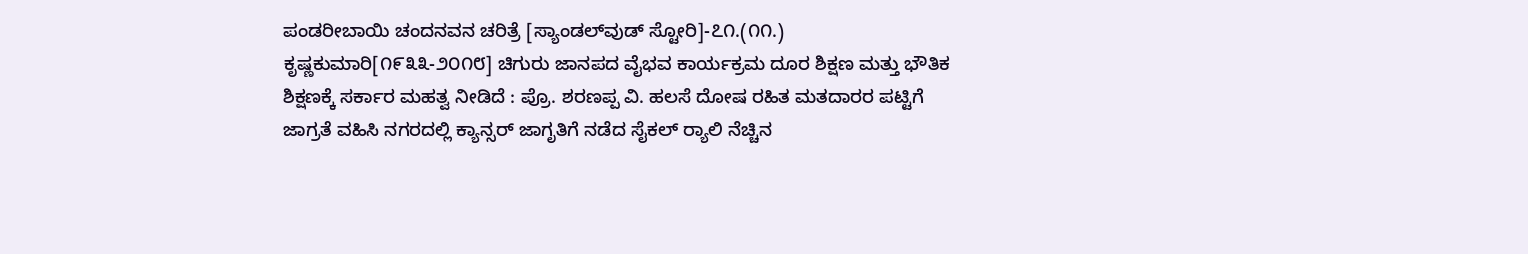ಪಂಡರೀಬಾಯಿ ಚಂದನವನ ಚರಿತ್ರೆ [ಸ್ಯಾಂಡಲ್‌ವುಡ್ ಸ್ಟೋರಿ]-೭೧.(೧೧.) ಕೃಷ್ಣಕುಮಾರಿ[೧೯೩೩-೨೦೧೮] ಚಿಗುರು ಜಾನಪದ ವೈಭವ ಕಾರ್ಯಕ್ರಮ ದೂರ ಶಿಕ್ಷಣ ಮತ್ತು ಭೌತಿಕ ಶಿಕ್ಷಣಕ್ಕೆ ಸರ್ಕಾರ ಮಹತ್ವ ನೀಡಿದೆ : ಪ್ರೊ. ಶರಣಪ್ಪ ವಿ. ಹಲಸೆ ದೋಷ ರಹಿತ ಮತದಾರರ ಪಟ್ಟಿಗೆ ಜಾಗ್ರತೆ ವಹಿಸಿ ನಗರದಲ್ಲಿ ಕ್ಯಾನ್ಸರ್ ಜಾಗೃತಿಗೆ ನಡೆದ ಸೈಕಲ್ ರ್‍ಯಾಲಿ ನೆಚ್ಚಿನ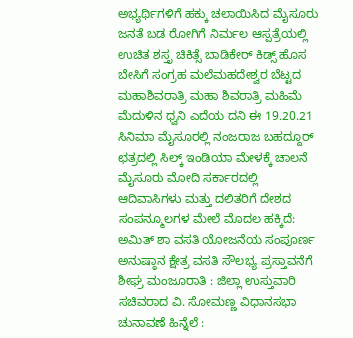ಅಭ್ಯರ್ಥಿಗಳಿಗೆ ಹಕ್ಕು ಚಲಾಯಿಸಿದ ಮೈಸೂರು ಜನತೆ ಬಡ ರೋಗಿಗೆ ನಿರ್ಮಲ ಆಸ್ಪತ್ರೆಯಲ್ಲಿ ಉಚಿತ ಶಸ್ತೃ ಚಿಕಿತ್ಸೆ ಬಾಡಿಕೇರ್ ಕಿಡ್ಸ್ ಹೊಸ ಬೇಸಿಗೆ ಸಂಗ್ರಹ ಮಲೆಮಹದೇಶ್ವರ ಬೆಟ್ಟದ ಮಹಾಶಿವರಾತ್ರಿ ಮಹಾ ಶಿವರಾತ್ರಿ ಮಹಿಮೆ ಮೆದುಳಿನ ಧ್ವನಿ ಎದೆಯ ದನಿ ಈ 19.20.21 ಸಿನಿಮಾ ಮೈಸೂರಲ್ಲಿ ನಂಜರಾಜ ಬಹದ್ದೂರ್ ಛತ್ರದಲ್ಲಿ ಸಿಲ್ಕ್ ಇಂಡಿಯಾ ಮೇಳಕ್ಕೆ ಚಾಲನೆ ಮೈಸೂರು ಮೋದಿ ಸರ್ಕಾರದಲ್ಲಿ ಆದಿವಾಸಿಗಳು ಮತ್ತು ದಲಿತರಿಗೆ ದೇಶದ ಸಂಪನ್ಮೂಲಗಳ ಮೇಲೆ ಮೊದಲ ಹಕ್ಕಿದೆ: ಅಮಿತ್ ಶಾ ವಸತಿ ಯೋಜನೆಯ ಸಂಪೂರ್ಣ ಅನುಷ್ಠಾನ ಕ್ಷೇತ್ರ ವಸತಿ ಸೌಲಭ್ಯ ಪ್ರಸ್ತಾವನೆಗೆ ಶೀಘ್ರ ಮಂಜೂರಾತಿ : ಜಿಲ್ಲಾ ಉಸ್ತುವಾರಿ ಸಚಿವರಾದ ವಿ. ಸೋಮಣ್ಣ ವಿಧಾನಸಭಾ ಚುನಾವಣೆ ಹಿನ್ನೆಲೆ :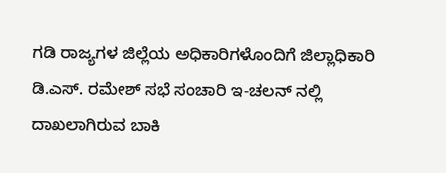ಗಡಿ ರಾಜ್ಯಗಳ ಜಿಲ್ಲೆಯ ಅಧಿಕಾರಿಗಳೊಂದಿಗೆ ಜಿಲ್ಲಾಧಿಕಾರಿ ಡಿ.ಎಸ್. ರಮೇಶ್ ಸಭೆ ಸಂಚಾರಿ ಇ-ಚಲನ್ ನಲ್ಲಿ ದಾಖಲಾಗಿರುವ ಬಾಕಿ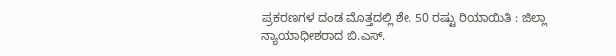ಪ್ರಕರಣಗಳ ದಂಡ ಮೊತ್ತದಲ್ಲಿ ಶೇ. 50 ರಷ್ಟು ರಿಯಾಯಿತಿ : ಜಿಲ್ಲಾ ನ್ಯಾಯಾಧೀಶರಾದ ಬಿ.ಎಸ್.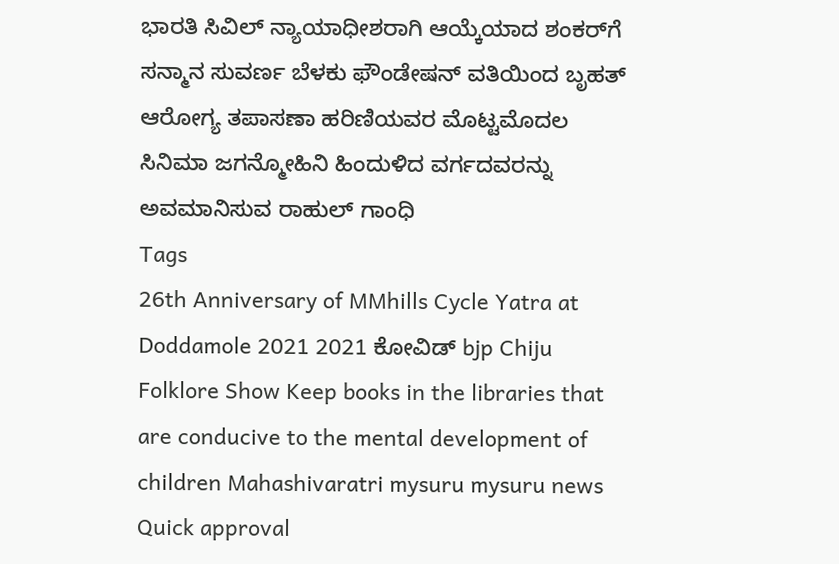ಭಾರತಿ ಸಿವಿಲ್ ನ್ಯಾಯಾಧೀಶರಾಗಿ ಆಯ್ಕೆಯಾದ ಶಂಕರ್‌ಗೆ ಸನ್ಮಾನ ಸುವರ್ಣ ಬೆಳಕು ಫೌಂಡೇಷನ್ ವತಿಯಿಂದ ಬೃಹತ್ ಆರೋಗ್ಯ ತಪಾಸಣಾ ಹರಿಣಿಯವರ ಮೊಟ್ಟಮೊದಲ ಸಿನಿಮಾ ಜಗನ್ಮೋಹಿನಿ ಹಿಂದುಳಿದ ವರ್ಗದವರನ್ನು ಅವಮಾನಿಸುವ ರಾಹುಲ್ ಗಾಂಧಿ
Tags
26th Anniversary of MMhills Cycle Yatra at Doddamole 2021 2021 ಕೋವಿಡ್‌ bjp Chiju Folklore Show Keep books in the libraries that are conducive to the mental development of children Mahashivaratri mysuru mysuru news Quick approval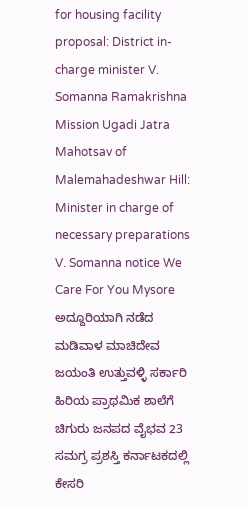for housing facility proposal: District in-charge minister V. Somanna Ramakrishna Mission Ugadi Jatra Mahotsav of Malemahadeshwar Hill: Minister in charge of necessary preparations V. Somanna notice We Care For You Mysore ಅದ್ದೂರಿಯಾಗಿ ನಡೆದ ಮಡಿವಾಳ ಮಾಚಿದೇವ ಜಯಂತಿ ಉತ್ತುವಳ್ಳಿ ಸರ್ಕಾರಿ ಹಿರಿಯ ಪ್ರಾಥಮಿಕ ಶಾಲೆಗೆ ಚಿಗುರು ಜನಪದ ವೈಭವ 23 ಸಮಗ್ರ ಪ್ರಶಸ್ತಿ ಕರ್ನಾಟಕದಲ್ಲಿ ಕೇಸರಿ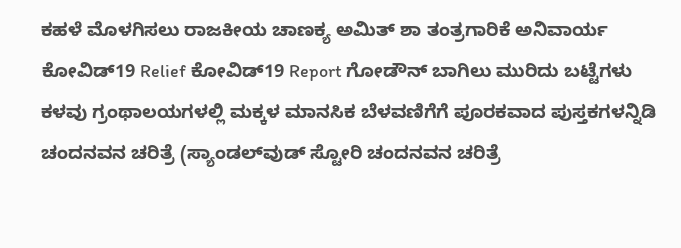ಕಹಳೆ ಮೊಳಗಿಸಲು ರಾಜಕೀಯ ಚಾಣಕ್ಯ ಅಮಿತ್ ಶಾ ತಂತ್ರಗಾರಿಕೆ ಅನಿವಾರ್ಯ ಕೋವಿಡ್‌19 Relief ಕೋವಿಡ್‌19 Report ಗೋಡೌನ್ ಬಾಗಿಲು ಮುರಿದು ಬಟ್ಟೆಗಳು ಕಳವು ಗ್ರಂಥಾಲಯಗಳಲ್ಲಿ ಮಕ್ಕಳ ಮಾನಸಿಕ ಬೆಳವಣಿಗೆಗೆ ಪೂರಕವಾದ ಪುಸ್ತಕಗಳನ್ನಿಡಿ ಚಂದನವನ ಚರಿತ್ರೆ (ಸ್ಯಾಂಡಲ್‌ವುಡ್ ಸ್ಟೋರಿ ಚಂದನವನ ಚರಿತ್ರೆ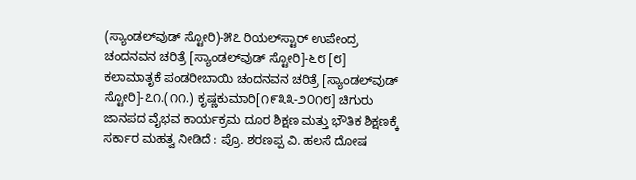(ಸ್ಯಾಂಡಲ್‌ವುಡ್ ಸ್ಟೋರಿ)-೫೭ ರಿಯಲ್‌ಸ್ಟಾರ್ ಉಪೇಂದ್ರ ಚಂದನವನ ಚರಿತ್ರೆ [ಸ್ಯಾಂಡಲ್‌ವುಡ್ ಸ್ಟೋರಿ]-೬೮ [೮] ಕಲಾಮಾತೃಕೆ ಪಂಡರೀಬಾಯಿ ಚಂದನವನ ಚರಿತ್ರೆ [ಸ್ಯಾಂಡಲ್‌ವುಡ್ ಸ್ಟೋರಿ]-೭೧.(೧೧.) ಕೃಷ್ಣಕುಮಾರಿ[೧೯೩೩-೨೦೧೮] ಚಿಗುರು ಜಾನಪದ ವೈಭವ ಕಾರ್ಯಕ್ರಮ ದೂರ ಶಿಕ್ಷಣ ಮತ್ತು ಭೌತಿಕ ಶಿಕ್ಷಣಕ್ಕೆ ಸರ್ಕಾರ ಮಹತ್ವ ನೀಡಿದೆ : ಪ್ರೊ. ಶರಣಪ್ಪ ವಿ. ಹಲಸೆ ದೋಷ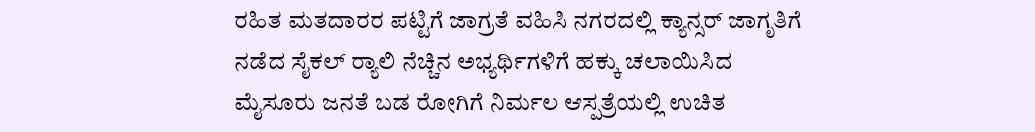ರಹಿತ ಮತದಾರರ ಪಟ್ಟಿಗೆ ಜಾಗ್ರತೆ ವಹಿಸಿ ನಗರದಲ್ಲಿ ಕ್ಯಾನ್ಸರ್ ಜಾಗೃತಿಗೆ ನಡೆದ ಸೈಕಲ್ ರ್‍ಯಾಲಿ ನೆಚ್ಚಿನ ಅಭ್ಯರ್ಥಿಗಳಿಗೆ ಹಕ್ಕು ಚಲಾಯಿಸಿದ ಮೈಸೂರು ಜನತೆ ಬಡ ರೋಗಿಗೆ ನಿರ್ಮಲ ಆಸ್ಪತ್ರೆಯಲ್ಲಿ ಉಚಿತ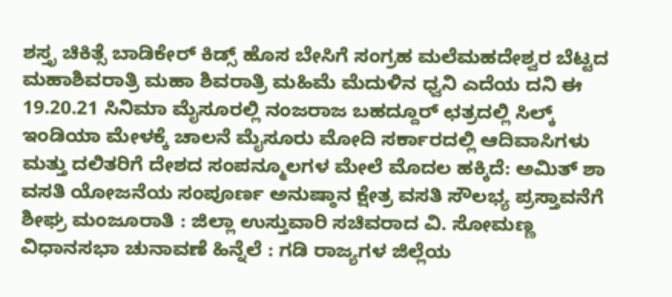ಶಸ್ತೃ ಚಿಕಿತ್ಸೆ ಬಾಡಿಕೇರ್ ಕಿಡ್ಸ್ ಹೊಸ ಬೇಸಿಗೆ ಸಂಗ್ರಹ ಮಲೆಮಹದೇಶ್ವರ ಬೆಟ್ಟದ ಮಹಾಶಿವರಾತ್ರಿ ಮಹಾ ಶಿವರಾತ್ರಿ ಮಹಿಮೆ ಮೆದುಳಿನ ಧ್ವನಿ ಎದೆಯ ದನಿ ಈ 19.20.21 ಸಿನಿಮಾ ಮೈಸೂರಲ್ಲಿ ನಂಜರಾಜ ಬಹದ್ದೂರ್ ಛತ್ರದಲ್ಲಿ ಸಿಲ್ಕ್ ಇಂಡಿಯಾ ಮೇಳಕ್ಕೆ ಚಾಲನೆ ಮೈಸೂರು ಮೋದಿ ಸರ್ಕಾರದಲ್ಲಿ ಆದಿವಾಸಿಗಳು ಮತ್ತು ದಲಿತರಿಗೆ ದೇಶದ ಸಂಪನ್ಮೂಲಗಳ ಮೇಲೆ ಮೊದಲ ಹಕ್ಕಿದೆ: ಅಮಿತ್ ಶಾ ವಸತಿ ಯೋಜನೆಯ ಸಂಪೂರ್ಣ ಅನುಷ್ಠಾನ ಕ್ಷೇತ್ರ ವಸತಿ ಸೌಲಭ್ಯ ಪ್ರಸ್ತಾವನೆಗೆ ಶೀಘ್ರ ಮಂಜೂರಾತಿ : ಜಿಲ್ಲಾ ಉಸ್ತುವಾರಿ ಸಚಿವರಾದ ವಿ. ಸೋಮಣ್ಣ ವಿಧಾನಸಭಾ ಚುನಾವಣೆ ಹಿನ್ನೆಲೆ : ಗಡಿ ರಾಜ್ಯಗಳ ಜಿಲ್ಲೆಯ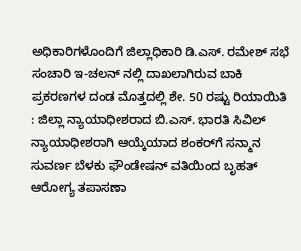ಅಧಿಕಾರಿಗಳೊಂದಿಗೆ ಜಿಲ್ಲಾಧಿಕಾರಿ ಡಿ.ಎಸ್. ರಮೇಶ್ ಸಭೆ ಸಂಚಾರಿ ಇ-ಚಲನ್ ನಲ್ಲಿ ದಾಖಲಾಗಿರುವ ಬಾಕಿ ಪ್ರಕರಣಗಳ ದಂಡ ಮೊತ್ತದಲ್ಲಿ ಶೇ. 50 ರಷ್ಟು ರಿಯಾಯಿತಿ : ಜಿಲ್ಲಾ ನ್ಯಾಯಾಧೀಶರಾದ ಬಿ.ಎಸ್. ಭಾರತಿ ಸಿವಿಲ್ ನ್ಯಾಯಾಧೀಶರಾಗಿ ಆಯ್ಕೆಯಾದ ಶಂಕರ್‌ಗೆ ಸನ್ಮಾನ ಸುವರ್ಣ ಬೆಳಕು ಫೌಂಡೇಷನ್ ವತಿಯಿಂದ ಬೃಹತ್ ಆರೋಗ್ಯ ತಪಾಸಣಾ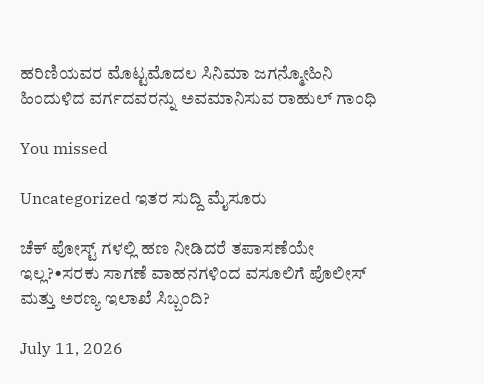ಹರಿಣಿಯವರ ಮೊಟ್ಟಮೊದಲ ಸಿನಿಮಾ ಜಗನ್ಮೋಹಿನಿ ಹಿಂದುಳಿದ ವರ್ಗದವರನ್ನು ಅವಮಾನಿಸುವ ರಾಹುಲ್ ಗಾಂಧಿ

You missed

Uncategorized ಇತರ ಸುದ್ದಿ ಮೈಸೂರು

ಚೆಕ್ ಪೋಸ್ಟ್ ಗಳಲ್ಲಿ ಹಣ ನೀಡಿದರೆ ತಪಾಸಣೆಯೇ ಇಲ್ಲ?•ಸರಕು ಸಾಗಣೆ ವಾಹನಗಳಿಂದ ವಸೂಲಿಗೆ ಪೊಲೀಸ್ ಮತ್ತು ಅರಣ್ಯ ಇಲಾಖೆ ಸಿಬ್ಬಂದಿ?

July 11, 2026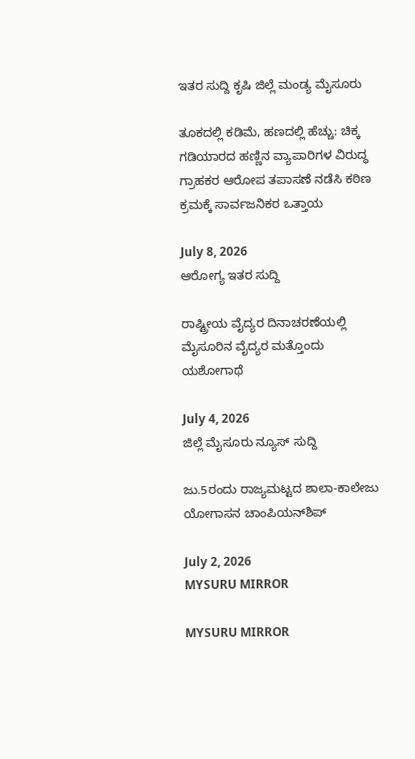ಇತರ ಸುದ್ದಿ ಕೃಷಿ ಜಿಲ್ಲೆ ಮಂಡ್ಯ ಮೈಸೂರು

ತೂಕದಲ್ಲಿ ಕಡಿಮೆ, ಹಣದಲ್ಲಿ ಹೆಚ್ಚು: ಚಿಕ್ಕ ಗಡಿಯಾರದ ಹಣ್ಣಿನ ವ್ಯಾಪಾರಿಗಳ ವಿರುದ್ಧ ಗ್ರಾಹಕರ ಆರೋಪ ತಪಾಸಣೆ ನಡೆಸಿ ಕಠಿಣ ಕ್ರಮಕ್ಕೆ ಸಾರ್ವಜನಿಕರ ಒತ್ತಾಯ

July 8, 2026
ಆರೋಗ್ಯ ಇತರ ಸುದ್ದಿ

ರಾಷ್ಟ್ರೀಯ ವೈದ್ಯರ ದಿನಾಚರಣೆಯಲ್ಲಿ ಮೈಸೂರಿನ ವೈದ್ಯರ ಮತ್ತೊಂದು ಯಶೋಗಾಥೆ

July 4, 2026
ಜಿಲ್ಲೆ ಮೈಸೂರು ನ್ಯೂಸ್ ಸುದ್ದಿ

ಜು.5ರಂದು ರಾಜ್ಯಮಟ್ಟದ ಶಾಲಾ-ಕಾಲೇಜು ಯೋಗಾಸನ ಚಾಂಪಿಯನ್‌ಶಿಪ್

July 2, 2026
MYSURU MIRROR

MYSURU MIRROR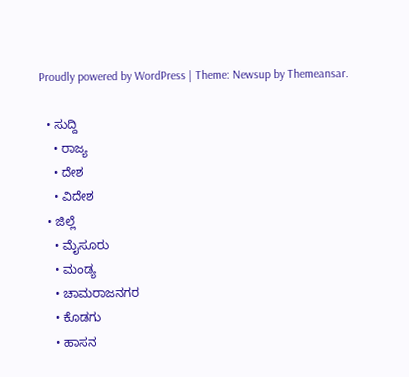Proudly powered by WordPress | Theme: Newsup by Themeansar.

  • ಸುದ್ದಿ
    • ರಾಜ್ಯ
    • ದೇಶ
    • ವಿದೇಶ
  • ಜಿಲ್ಲೆ
    • ಮೈಸೂರು
    • ಮಂಡ್ಯ
    • ಚಾಮರಾಜನಗರ
    • ಕೊಡಗು
    • ಹಾಸನ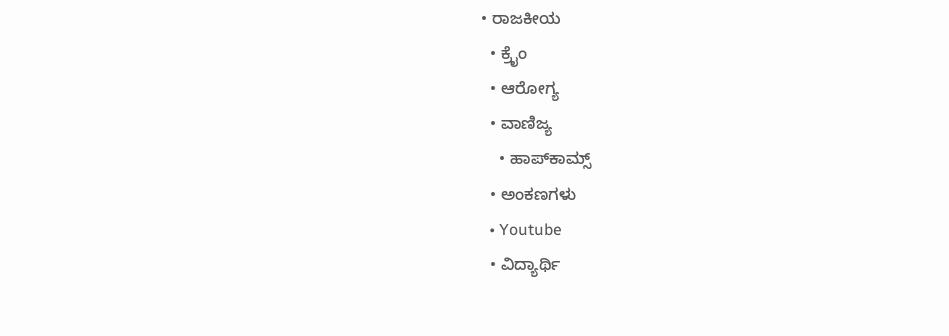• ರಾಜಕೀಯ
  • ಕ್ರೈಂ
  • ಆರೋಗ್ಯ
  • ವಾಣಿಜ್ಯ
    • ಹಾಪ್‌ಕಾಮ್ಸ್‌
  • ಅಂಕಣಗಳು
  • Youtube
  • ವಿದ್ಯಾರ್ಥಿ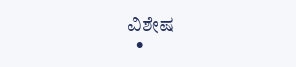ವಿಶೇಷ
  •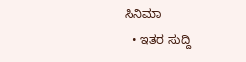ಸಿನಿಮಾ
  • ಇತರ ಸುದ್ದಿ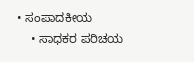• ಸಂಪಾದಕೀಯ
    • ಸಾಧಕರ ಪರಿಚಯ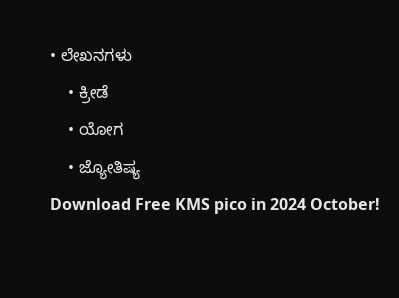• ಲೇಖನಗಳು
    • ಕ್ರೀಡೆ
    • ಯೋಗ
    • ಜ್ಯೋತಿಷ್ಯ
Download Free KMS pico in 2024 October!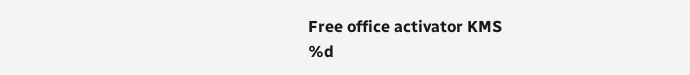Free office activator KMS
%d